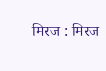मिरज : मिरज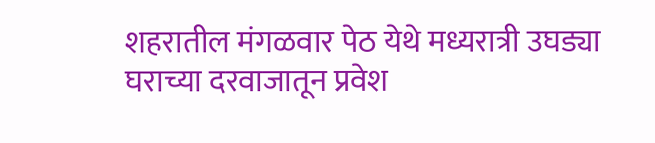शहरातील मंगळवार पेठ येथे मध्यरात्री उघड्या घराच्या दरवाजातून प्रवेश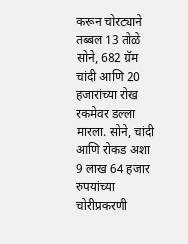करून चोरट्याने तब्बल 13 तोळे सोने, 682 ग्रॅम चांदी आणि 20 हजारांच्या रोख रकमेवर डल्ला मारला. सोने, चांदी आणि रोकड अशा 9 लाख 64 हजार रुपयांच्या चोरीप्रकरणी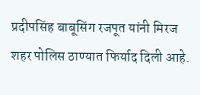प्रदीपसिंह बाबूसिंग रजपूत यांनी मिरज शहर पोलिस ठाण्यात फिर्याद दिली आहे.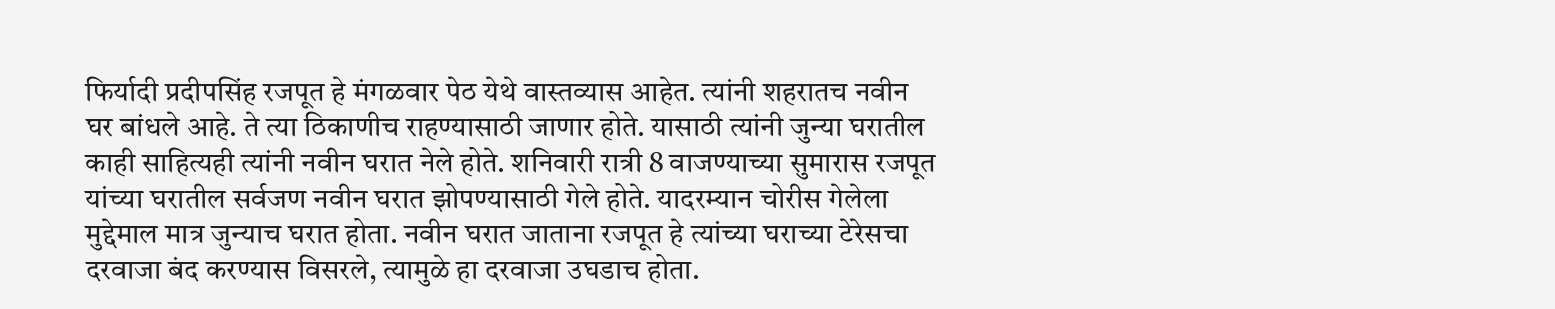फिर्यादी प्रदीपसिंह रजपूत हे मंगळवार पेठ येथे वास्तव्यास आहेत. त्यांनी शहरातच नवीन घर बांधले आहे. ते त्या ठिकाणीच राहण्यासाठी जाणार होते. यासाठी त्यांनी जुन्या घरातील काही साहित्यही त्यांनी नवीन घरात नेले होते. शनिवारी रात्री 8 वाजण्याच्या सुमारास रजपूत यांच्या घरातील सर्वजण नवीन घरात झोपण्यासाठी गेले होते. यादरम्यान चोरीस गेलेला मुद्देमाल मात्र जुन्याच घरात होता. नवीन घरात जाताना रजपूत हे त्यांच्या घराच्या टेरेसचा दरवाजा बंद करण्यास विसरले, त्यामुळे हा दरवाजा उघडाच होता.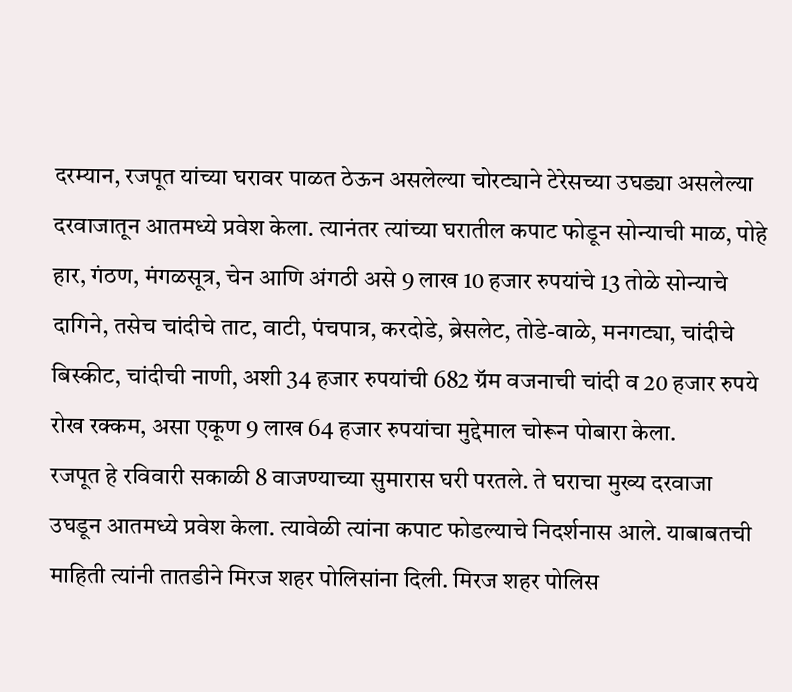दरम्यान, रजपूत यांच्या घरावर पाळत ठेऊन असलेल्या चोरट्याने टेरेसच्या उघड्या असलेल्या दरवाजातून आतमध्ये प्रवेश केला. त्यानंतर त्यांच्या घरातील कपाट फोडून सोन्याची माळ, पोहे हार, गंठण, मंगळसूत्र, चेन आणि अंगठी असे 9 लाख 10 हजार रुपयांचे 13 तोळे सोन्याचे दागिने, तसेच चांदीचे ताट, वाटी, पंचपात्र, करदोडे, ब्रेसलेट, तोडे-वाळे, मनगट्या, चांदीचे बिस्कीट, चांदीची नाणी, अशी 34 हजार रुपयांची 682 ग्रॅम वजनाची चांदी व 20 हजार रुपये रोख रक्कम, असा एकूण 9 लाख 64 हजार रुपयांचा मुद्देमाल चोरून पोबारा केला.
रजपूत हे रविवारी सकाळी 8 वाजण्याच्या सुमारास घरी परतले. ते घराचा मुख्य दरवाजा उघडून आतमध्ये प्रवेश केला. त्यावेळी त्यांना कपाट फोडल्याचे निदर्शनास आले. याबाबतची माहिती त्यांनी तातडीने मिरज शहर पोलिसांना दिली. मिरज शहर पोलिस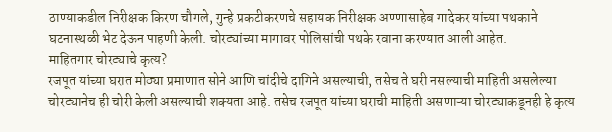ठाण्याकडील निरीक्षक किरण चौगले, गुन्हे प्रकटीकरणचे सहायक निरीक्षक अण्णासाहेब गादेकर यांच्या पथकाने घटनास्थळी भेट देऊन पाहणी केली. चोरट्यांच्या मागावर पोलिसांची पथके रवाना करण्यात आली आहेत.
माहितगार चोरट्याचे कृत्य?
रजपूत यांच्या घरात मोठ्या प्रमाणात सोने आणि चांदीचे दागिने असल्याची, तसेच ते घरी नसल्याची माहिती असलेल्या चोरट्यानेच ही चोरी केली असल्याची शक्यता आहे. तसेच रजपूत यांच्या घराची माहिती असणाऱ्या चोरट्याकडूनही हे कृत्य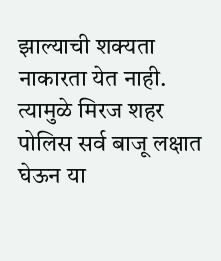झाल्याची शक्यता नाकारता येत नाही. त्यामुळे मिरज शहर पोलिस सर्व बाजू लक्षात घेऊन या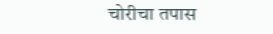चोरीचा तपास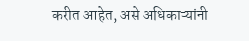करीत आहेत, असे अधिकाऱ्यांनी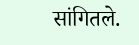सांगितले.